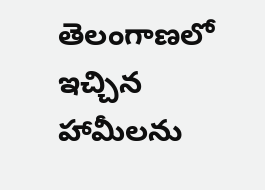తెలంగాణలో ఇచ్చిన హామీలను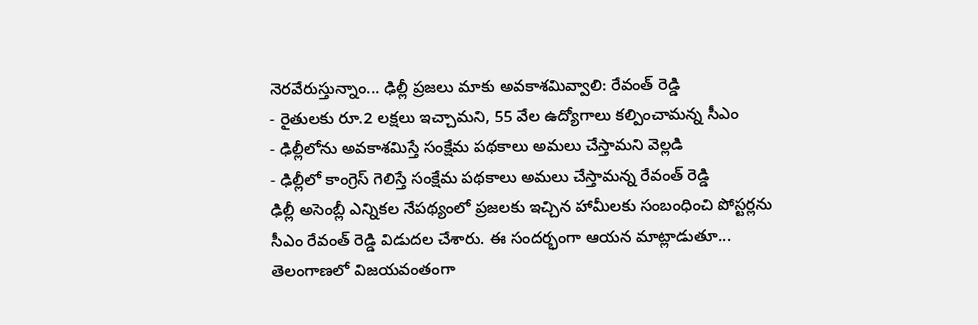నెరవేరుస్తున్నాం... ఢిల్లీ ప్రజలు మాకు అవకాశమివ్వాలి: రేవంత్ రెడ్డి
- రైతులకు రూ.2 లక్షలు ఇచ్చామని, 55 వేల ఉద్యోగాలు కల్పించామన్న సీఎం
- ఢిల్లీలోను అవకాశమిస్తే సంక్షేమ పథకాలు అమలు చేస్తామని వెల్లడి
- ఢిల్లీలో కాంగ్రెస్ గెలిస్తే సంక్షేమ పథకాలు అమలు చేస్తామన్న రేవంత్ రెడ్డి
ఢిల్లీ అసెంబ్లీ ఎన్నికల నేపథ్యంలో ప్రజలకు ఇచ్చిన హామీలకు సంబంధించి పోస్టర్లను సీఎం రేవంత్ రెడ్డి విడుదల చేశారు. ఈ సందర్భంగా ఆయన మాట్లాడుతూ... తెలంగాణలో విజయవంతంగా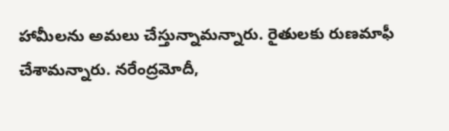హామీలను అమలు చేస్తున్నామన్నారు. రైతులకు రుణమాఫీ చేశామన్నారు. నరేంద్రమోదీ,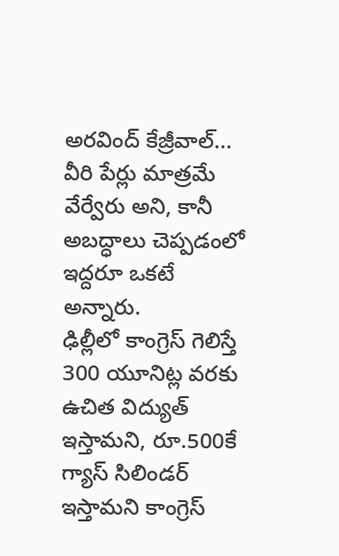అరవింద్ కేజ్రీవాల్... వీరి పేర్లు మాత్రమే వేర్వేరు అని, కానీ అబద్ధాలు చెప్పడంలో ఇద్దరూ ఒకటే అన్నారు.
ఢిల్లీలో కాంగ్రెస్ గెలిస్తే 300 యూనిట్ల వరకు ఉచిత విద్యుత్ ఇస్తామని, రూ.500కే గ్యాస్ సిలిండర్ ఇస్తామని కాంగ్రెస్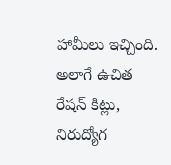హామీలు ఇచ్చింది. అలాగే ఉచిత రేషన్ కిట్లు, నిరుద్యోగ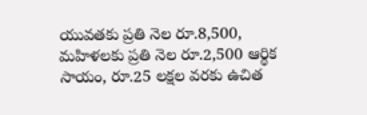యువతకు ప్రతి నెల రూ.8,500, మహిళలకు ప్రతి నెల రూ.2,500 ఆర్థిక సాయం, రూ.25 లక్షల వరకు ఉచిత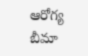ఆరోగ్య బీమా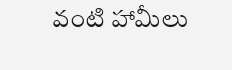వంటి హామీలు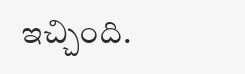ఇచ్చింది.